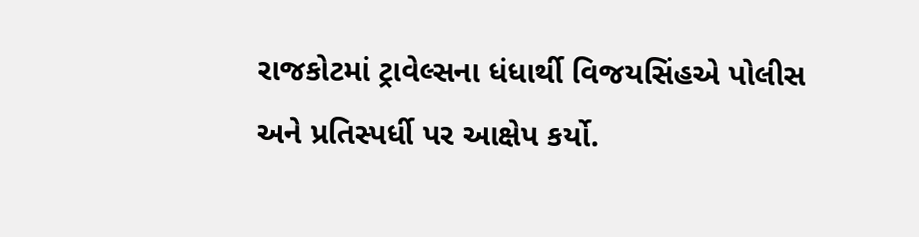રાજકોટમાં ટ્રાવેલ્સના ધંધાર્થી વિજયસિંહએ પોલીસ અને પ્રતિસ્પર્ધી પર આક્ષેપ કર્યો.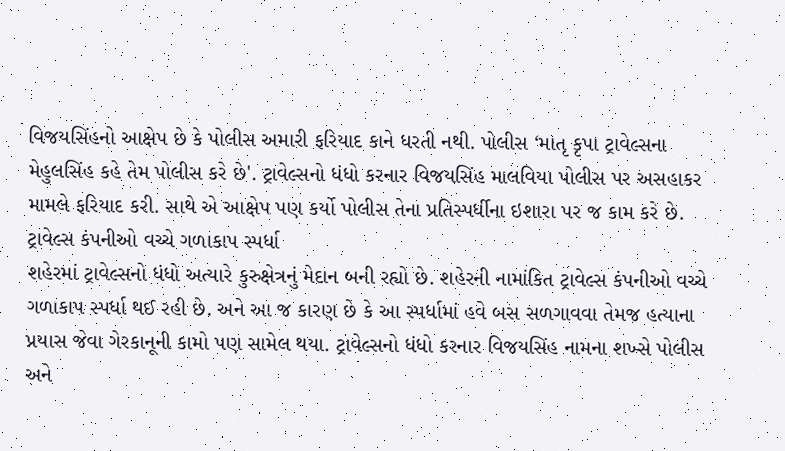વિજયસિંહનો આક્ષેપ છે કે પોલીસ અમારી ફરિયાદ કાને ધરતી નથી. પોલીસ ‘માતૃ કૃપા ટ્રાવેલ્સના મેહુલસિંહ કહે તેમ પોલીસ કરે છે'. ટ્રાવેલ્સનો ધંધો કરનાર વિજયસિંહ માલવિયા પોલીસ પર અસહાકર મામલે ફરિયાદ કરી. સાથે એ આક્ષેપ પણ કર્યો પોલીસ તેના પ્રતિસ્પર્ધીના ઇશારા પર જ કામ કરે છે.
ટ્રાવેલ્સ કંપનીઓ વચ્ચે ગળાકાપ સ્પર્ધા
શહેરમાં ટ્રાવેલ્સનો ધંધો અત્યારે કુરુક્ષેત્રનું મેદાન બની રહ્યો છે. શહેરની નામાંકિત ટ્રાવેલ્સ કંપનીઓ વચ્ચે ગળાકાપ સ્પર્ધા થઈ રહી છે. અને આ જ કારણ છે કે આ સ્પર્ધામાં હવે બસ સળગાવવા તેમજ હત્યાના પ્રયાસ જેવા ગેરકાનૂની કામો પણ સામેલ થયા. ટ્રાવેલ્સનો ધંધો કરનાર વિજયસિંહ નામના શખ્સે પોલીસ અને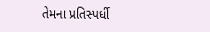તેમના પ્રતિસ્પર્ધી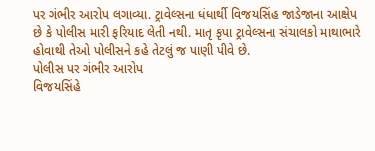પર ગંભીર આરોપ લગાવ્યા. ટ્રાવેલ્સના ધંધાર્થી વિજયસિંહ જાડેજાના આક્ષેપ છે કે પોલીસ મારી ફરિયાદ લેતી નથી. માતૃ કૃપા ટ્રાવેલ્સના સંચાલકો માથાભારે હોવાથી તેઓ પોલીસને કહે તેટલું જ પાણી પીવે છે.
પોલીસ પર ગંભીર આરોપ
વિજયસિંહે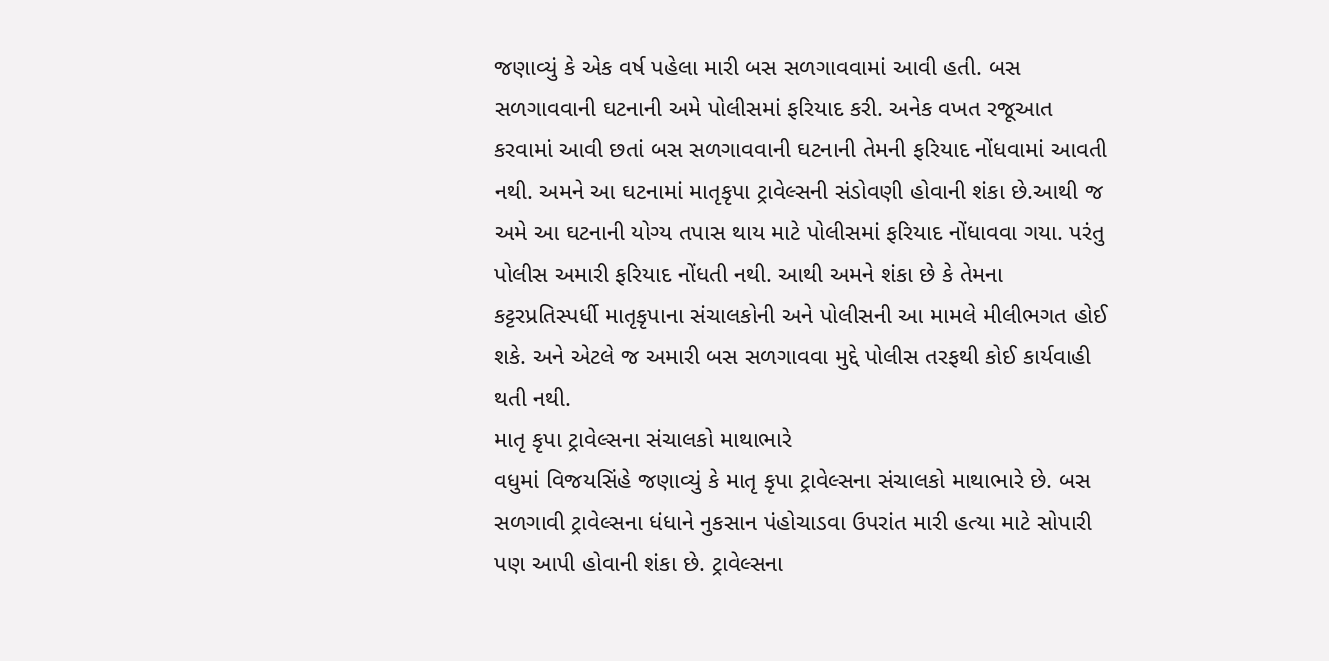જણાવ્યું કે એક વર્ષ પહેલા મારી બસ સળગાવવામાં આવી હતી. બસ સળગાવવાની ઘટનાની અમે પોલીસમાં ફરિયાદ કરી. અનેક વખત રજૂઆત કરવામાં આવી છતાં બસ સળગાવવાની ઘટનાની તેમની ફરિયાદ નોંધવામાં આવતી નથી. અમને આ ઘટનામાં માતૃકૃપા ટ્રાવેલ્સની સંડોવણી હોવાની શંકા છે.આથી જ અમે આ ઘટનાની યોગ્ય તપાસ થાય માટે પોલીસમાં ફરિયાદ નોંધાવવા ગયા. પરંતુ પોલીસ અમારી ફરિયાદ નોંધતી નથી. આથી અમને શંકા છે કે તેમના કટ્ટરપ્રતિસ્પર્ધી માતૃકૃપાના સંચાલકોની અને પોલીસની આ મામલે મીલીભગત હોઈ શકે. અને એટલે જ અમારી બસ સળગાવવા મુદ્દે પોલીસ તરફથી કોઈ કાર્યવાહી થતી નથી.
માતૃ કૃપા ટ્રાવેલ્સના સંચાલકો માથાભારે
વધુમાં વિજયસિંહે જણાવ્યું કે માતૃ કૃપા ટ્રાવેલ્સના સંચાલકો માથાભારે છે. બસ સળગાવી ટ્રાવેલ્સના ધંધાને નુકસાન પંહોચાડવા ઉપરાંત મારી હત્યા માટે સોપારી પણ આપી હોવાની શંકા છે. ટ્રાવેલ્સના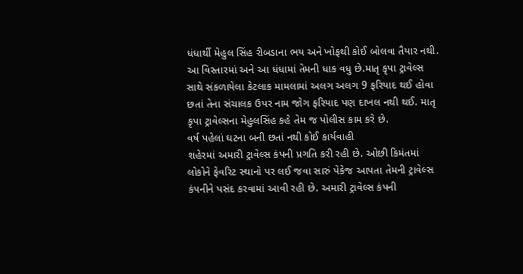ધંધાર્થી મેહુલ સિંહ રીબડાના ભય અને ખોફથી કોઈ બોલવા તૈયાર નથી. આ વિસ્તારમાં અને આ ધંધામાં તેમની ધાક વધુ છે.માતૃ કૃપા ટ્રાવેલ્સ સાથે સંકળાયેલા કેટલાક મામલામાં અલગ અલગ 9 ફરિયાદ થઈ હોવા છતાં તેના સંચાલક ઉપર નામ જોગ ફરિયાદ પણ દાખલ નથી થઈ. માતૃ કૃપા ટ્રાવેલ્સના મેહુલસિંહ કહે તેમ જ પોલીસ કામ કરે છે.
વર્ષ પહેલાં ઘટના બની છતાં નથી કોઈ કાર્યવાહી
શહેરમાં અમારી ટ્રાવેલ્સ કંપની પ્રગતિ કરી રહી છે. ઓછી કિમંતમાં લોકોને ફેવરિટ સ્થાનો પર લઈ જવા સારું પેકેજ આપતા તેમની ટ્રાવેલ્સ કંપનીને પસંદ કરવામાં આવી રહી છે. અમારી ટ્રાવેલ્સ કંપની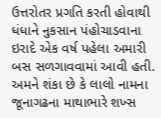ઉત્તરોતર પ્રગતિ કરતી હોવાથી ધંધાને નુકસાન પંહોચાડવાના ઇરાદે એક વર્ષ પહેલા અમારી બસ સળગાવવામાં આવી હતી. અમને શંકા છે કે લાલો નામના જૂનાગઢના માથાભારે શખ્સ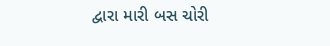દ્વારા મારી બસ ચોરી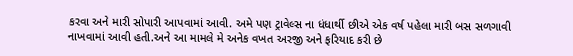કરવા અને મારી સોપારી આપવામાં આવી. અમે પણ ટ્રાવેલ્સ ના ધંધાર્થી છીએ એક વર્ષ પહેલા મારી બસ સળગાવી નાખવામાં આવી હતી.અને આ મામલે મે અનેક વખત અરજી અને ફરિયાદ કરી છે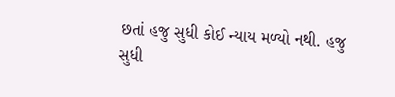છતાં હજુ સુધી કોઈ ન્યાય મળ્યો નથી. હજુ સુધી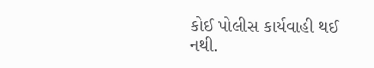કોઈ પોલીસ કાર્યવાહી થઈ નથી.